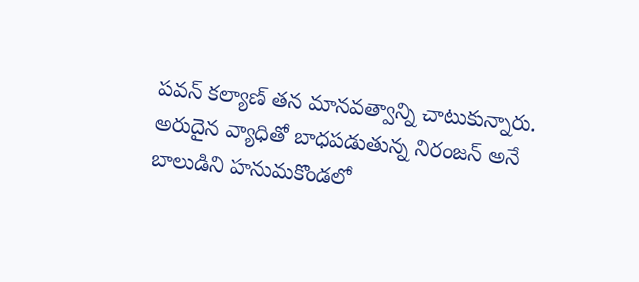పవన్ కల్యాణ్ తన మానవత్వాన్ని చాటుకున్నారు. అరుదైన వ్యాధితో బాధపడుతున్న నిరంజన్ అనే బాలుడిని హనుమకొండలో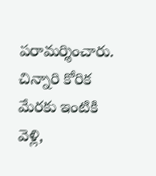పరామర్శించారు. చిన్నారి కోరిక మేరకు ఇంటికి వెళ్లి,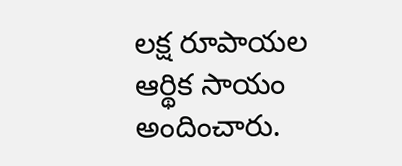లక్ష రూపాయల ఆర్థిక సాయం అందించారు.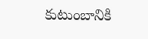కుటుంబానికి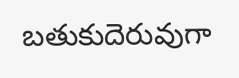బతుకుదెరువుగా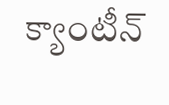క్యాంటీన్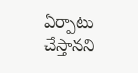ఏర్పాటు చేస్తానని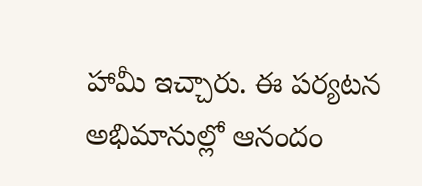హామీ ఇచ్చారు. ఈ పర్యటన అభిమానుల్లో ఆనందం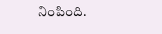నింపింది.